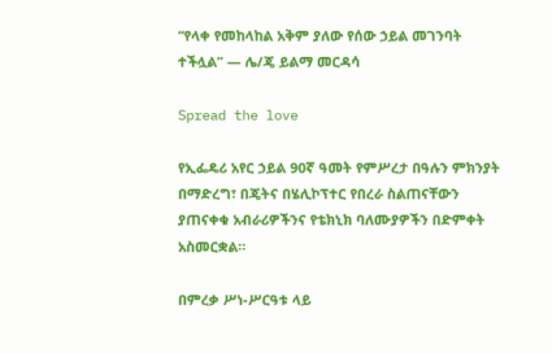“የላቀ የመከላከል አቅም ያለው የሰው ኃይል መገንባት ተችሏል” — ሌ/ጄ ይልማ መርዳሳ

Spread the love

የኢፌዴሪ አየር ኃይል 90ኛ ዓመት የምሥረታ በዓሉን ምክንያት በማድረግ፣ በጄትና በሄሊኮፕተር የበረራ ስልጠናቸውን ያጠናቀቁ አብራሪዎችንና የቴክኒክ ባለሙያዎችን በድምቀት አስመርቋል።

በምረቃ ሥነ-ሥርዓቱ ላይ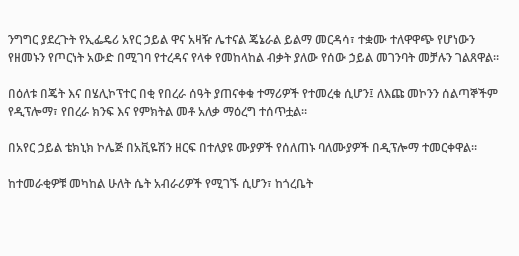ንግግር ያደረጉት የኢፌዴሪ አየር ኃይል ዋና አዛዥ ሌተናል ጄኔራል ይልማ መርዳሳ፣ ተቋሙ ተለዋዋጭ የሆነውን የዘመኑን የጦርነት አውድ በሚገባ የተረዳና የላቀ የመከላከል ብቃት ያለው የሰው ኃይል መገንባት መቻሉን ገልጸዋል።

በዕለቱ በጄት እና በሄሊኮፕተር በቂ የበረራ ሰዓት ያጠናቀቁ ተማሪዎች የተመረቁ ሲሆን፤ ለእጩ መኮንን ሰልጣኞችም የዲፕሎማ፣ የበረራ ክንፍ እና የምክትል መቶ አለቃ ማዕረግ ተሰጥቷል።

በአየር ኃይል ቴክኒክ ኮሌጅ በአቪዬሽን ዘርፍ በተለያዩ ሙያዎች የሰለጠኑ ባለሙያዎች በዲፕሎማ ተመርቀዋል።

ከተመራቂዎቹ መካከል ሁለት ሴት አብራሪዎች የሚገኙ ሲሆን፣ ከጎረቤት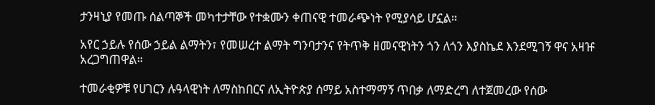ታንዛኒያ የመጡ ሰልጣኞች መካተታቸው የተቋሙን ቀጠናዊ ተመራጭነት የሚያሳይ ሆኗል።

አየር ኃይሉ የሰው ኃይል ልማትን፣ የመሠረተ ልማት ግንባታንና የትጥቅ ዘመናዊነትን ጎን ለጎን እያስኬደ እንደሚገኝ ዋና አዛዡ አረጋግጠዋል።

ተመራቂዎቹ የሀገርን ሉዓላዊነት ለማስከበርና ለኢትዮጵያ ሰማይ አስተማማኝ ጥበቃ ለማድረግ ለተጀመረው የሰው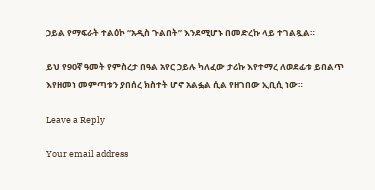ኃይል የማፍራት ተልዕኮ “አዲስ ጉልበት” እንደሚሆኑ በመድረኩ ላይ ተገልጿል።

ይህ የ90ኛ ዓመት የምስረታ በዓል አየር ኃይሉ ካለፈው ታሪኩ እየተማረ ለወደፊቱ ይበልጥ እየዘመነ መምጣቱን ያበሰረ ክስተት ሆኖ አልፏል ሲል የዘገበው ኢቢሲ ነው።

Leave a Reply

Your email address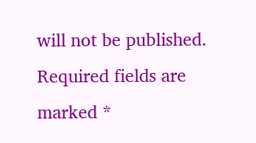will not be published. Required fields are marked *